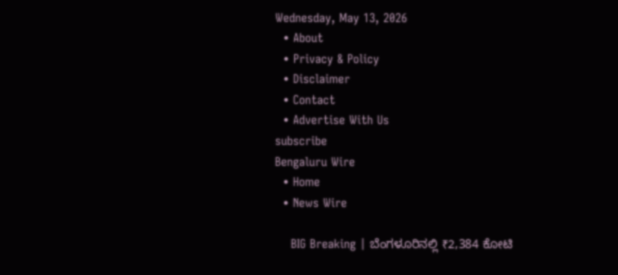Wednesday, May 13, 2026
  • About
  • Privacy & Policy
  • Disclaimer
  • Contact
  • Advertise With Us
subscribe
Bengaluru Wire
  • Home
  • News Wire

    BIG Breaking | ಬೆಂಗಳೂರಿನಲ್ಲಿ ₹2,384 ಕೋಟಿ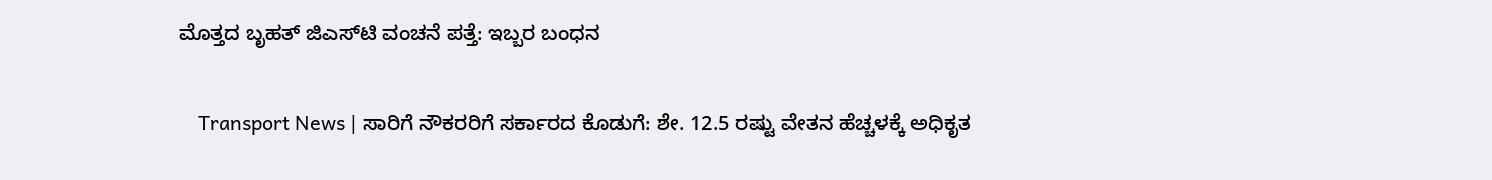ಮೊತ್ತದ ಬೃಹತ್ ಜಿಎಸ್‌ಟಿ ವಂಚನೆ ಪತ್ತೆ: ಇಬ್ಬರ ಬಂಧನ

    Transport News | ಸಾರಿಗೆ ನೌಕರರಿಗೆ ಸರ್ಕಾರದ ಕೊಡುಗೆ: ಶೇ. 12.5 ರಷ್ಟು ವೇತನ ಹೆಚ್ಚಳಕ್ಕೆ ಅಧಿಕೃತ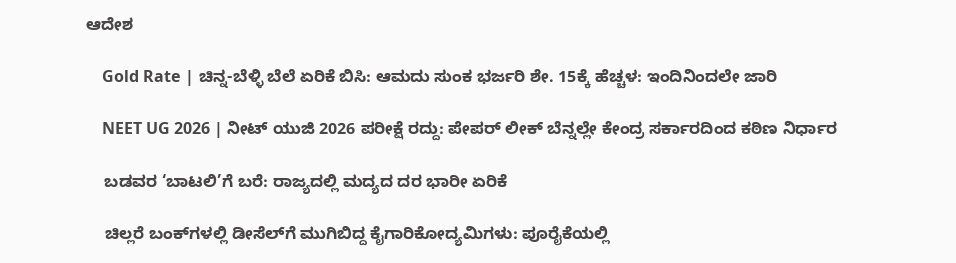ಆದೇಶ

    Gold Rate | ಚಿನ್ನ-ಬೆಳ್ಳಿ ಬೆಲೆ ಏರಿಕೆ ಬಿಸಿ: ಆಮದು ಸುಂಕ ಭರ್ಜರಿ ಶೇ. 15ಕ್ಕೆ ಹೆಚ್ಚಳ: ಇಂದಿನಿಂದಲೇ ಜಾರಿ

    NEET UG 2026 | ನೀಟ್ ಯುಜಿ 2026 ಪರೀಕ್ಷೆ ರದ್ದು: ಪೇಪರ್ ಲೀಕ್ ಬೆನ್ನಲ್ಲೇ ಕೇಂದ್ರ ಸರ್ಕಾರದಿಂದ ಕಠಿಣ ನಿರ್ಧಾರ

    ಬಡವರ ‘ಬಾಟಲಿ’ಗೆ ಬರೆ: ರಾಜ್ಯದಲ್ಲಿ ಮದ್ಯದ ದರ ಭಾರೀ ಏರಿಕೆ

    ಚಿಲ್ಲರೆ ಬಂಕ್‌ಗಳಲ್ಲಿ ಡೀಸೆಲ್‌ಗೆ ಮುಗಿಬಿದ್ದ ಕೈಗಾರಿಕೋದ್ಯಮಿಗಳು: ಪೂರೈಕೆಯಲ್ಲಿ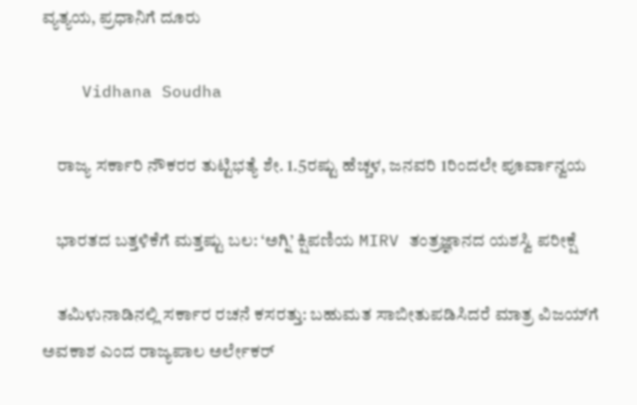ವ್ಯತ್ಯಯ, ಪ್ರಧಾನಿಗೆ ದೂರು

    Vidhana Soudha

    ರಾಜ್ಯ ಸರ್ಕಾರಿ ನೌಕರರ ತುಟ್ಟಿಭತ್ಯೆ ಶೇ. 1.5ರಷ್ಟು ಹೆಚ್ಚಳ, ಜನವರಿ 1ರಿಂದಲೇ ಪೂರ್ವಾನ್ವಯ

    ಭಾರತದ ಬತ್ತಳಿಕೆಗೆ ಮತ್ತಷ್ಟು ಬಲ: ‘ಅಗ್ನಿ’ ಕ್ಷಿಪಣಿಯ MIRV ತಂತ್ರಜ್ಞಾನದ ಯಶಸ್ವಿ ಪರೀಕ್ಷೆ

    ತಮಿಳುನಾಡಿನಲ್ಲಿ ಸರ್ಕಾರ ರಚನೆ ಕಸರತ್ತು: ಬಹುಮತ ಸಾಬೀತುಪಡಿಸಿದರೆ ಮಾತ್ರ ವಿಜಯ್‌ಗೆ ಅವಕಾಶ ಎಂದ ರಾಜ್ಯಪಾಲ ಅರ್ಲೇಕರ್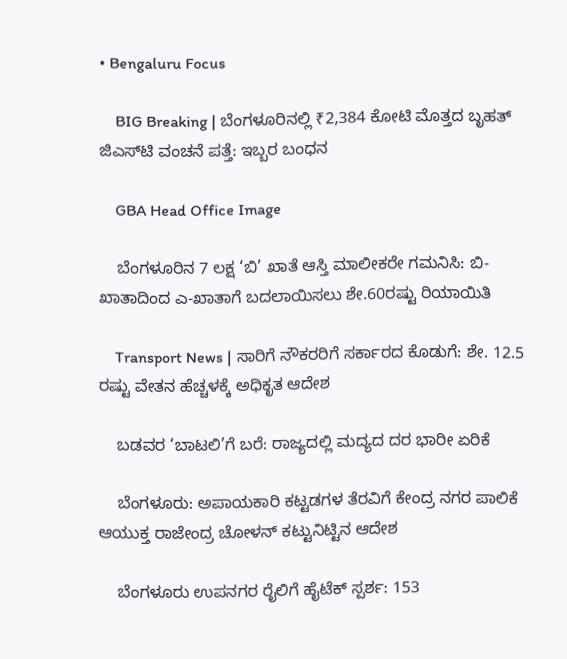• Bengaluru Focus

    BIG Breaking | ಬೆಂಗಳೂರಿನಲ್ಲಿ ₹2,384 ಕೋಟಿ ಮೊತ್ತದ ಬೃಹತ್ ಜಿಎಸ್‌ಟಿ ವಂಚನೆ ಪತ್ತೆ: ಇಬ್ಬರ ಬಂಧನ

    GBA Head Office Image

    ಬೆಂಗಳೂರಿನ 7 ಲಕ್ಷ ‘ಬಿ’ ಖಾತೆ ಆಸ್ತಿ ಮಾಲೀಕರೇ ಗಮನಿಸಿ: ಬಿ-ಖಾತಾದಿಂದ ಎ-ಖಾತಾಗೆ ಬದಲಾಯಿಸಲು ಶೇ.60ರಷ್ಟು ರಿಯಾಯಿತಿ

    Transport News | ಸಾರಿಗೆ ನೌಕರರಿಗೆ ಸರ್ಕಾರದ ಕೊಡುಗೆ: ಶೇ. 12.5 ರಷ್ಟು ವೇತನ ಹೆಚ್ಚಳಕ್ಕೆ ಅಧಿಕೃತ ಆದೇಶ

    ಬಡವರ ‘ಬಾಟಲಿ’ಗೆ ಬರೆ: ರಾಜ್ಯದಲ್ಲಿ ಮದ್ಯದ ದರ ಭಾರೀ ಏರಿಕೆ

    ಬೆಂಗಳೂರು: ಅಪಾಯಕಾರಿ ಕಟ್ಟಡಗಳ ತೆರವಿಗೆ ಕೇಂದ್ರ ನಗರ ಪಾಲಿಕೆ ಆಯುಕ್ತ ರಾಜೇಂದ್ರ ಚೋಳನ್ ಕಟ್ಟುನಿಟ್ಟಿನ ಆದೇಶ

    ಬೆಂಗಳೂರು ಉಪನಗರ ರೈಲಿಗೆ ಹೈಟೆಕ್ ಸ್ಪರ್ಶ: 153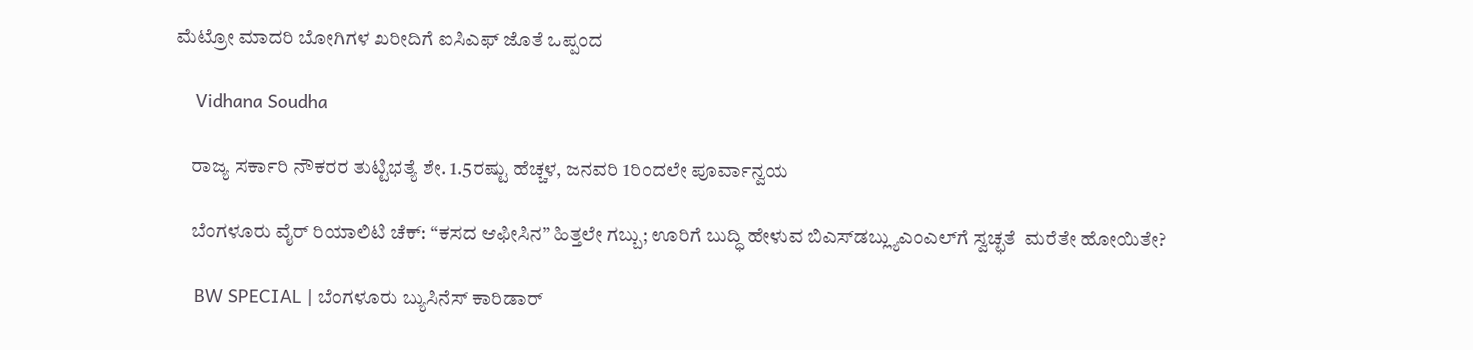ಮೆಟ್ರೋ ಮಾದರಿ ಬೋಗಿಗಳ ಖರೀದಿಗೆ ಐಸಿಎಫ್‌ ಜೊತೆ ಒಪ್ಪಂದ

    Vidhana Soudha

    ರಾಜ್ಯ ಸರ್ಕಾರಿ ನೌಕರರ ತುಟ್ಟಿಭತ್ಯೆ ಶೇ. 1.5ರಷ್ಟು ಹೆಚ್ಚಳ, ಜನವರಿ 1ರಿಂದಲೇ ಪೂರ್ವಾನ್ವಯ

    ಬೆಂಗಳೂರು ವೈರ್ ರಿಯಾಲಿಟಿ ಚೆಕ್: “ಕಸದ ಆಫೀಸಿನ” ಹಿತ್ತಲೇ ಗಬ್ಬು; ಊರಿಗೆ ಬುದ್ಧಿ ಹೇಳುವ ಬಿಎಸ್‌ಡಬ್ಲ್ಯುಎಂಎಲ್‌ಗೆ ಸ್ವಚ್ಛತೆ  ಮರೆತೇ ಹೋಯಿತೇ?

    BW SPECIAL | ಬೆಂಗಳೂರು ಬ್ಯುಸಿನೆಸ್ ಕಾರಿಡಾರ್‌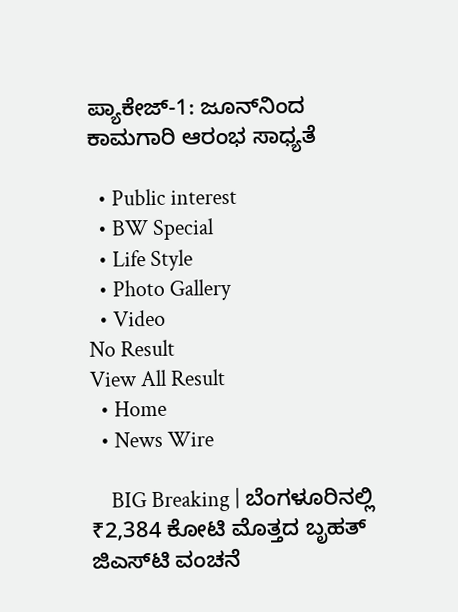ಪ್ಯಾಕೇಜ್-1: ಜೂನ್‌ನಿಂದ ಕಾಮಗಾರಿ ಆರಂಭ ಸಾಧ್ಯತೆ

  • Public interest
  • BW Special
  • Life Style
  • Photo Gallery
  • Video
No Result
View All Result
  • Home
  • News Wire

    BIG Breaking | ಬೆಂಗಳೂರಿನಲ್ಲಿ ₹2,384 ಕೋಟಿ ಮೊತ್ತದ ಬೃಹತ್ ಜಿಎಸ್‌ಟಿ ವಂಚನೆ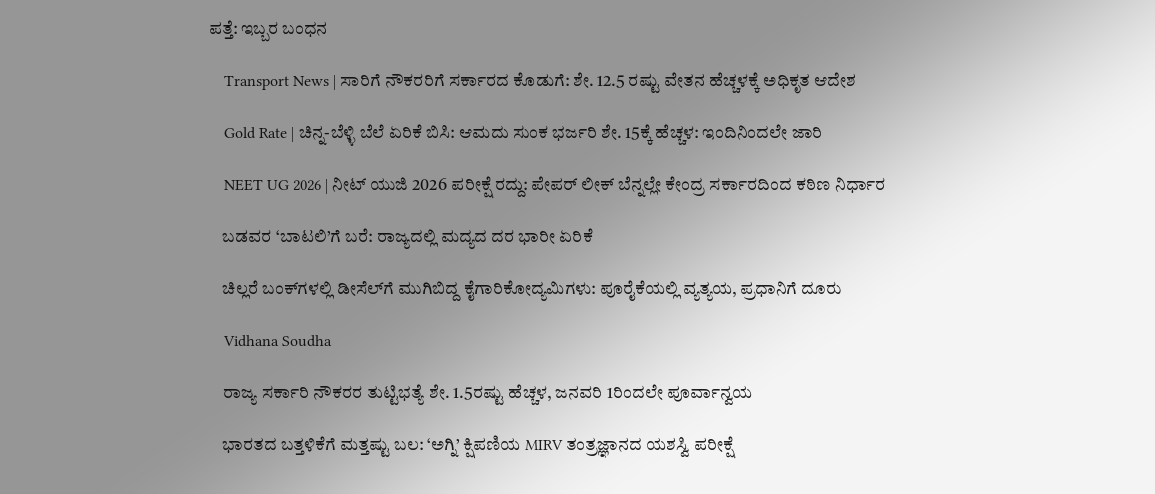ಪತ್ತೆ: ಇಬ್ಬರ ಬಂಧನ

    Transport News | ಸಾರಿಗೆ ನೌಕರರಿಗೆ ಸರ್ಕಾರದ ಕೊಡುಗೆ: ಶೇ. 12.5 ರಷ್ಟು ವೇತನ ಹೆಚ್ಚಳಕ್ಕೆ ಅಧಿಕೃತ ಆದೇಶ

    Gold Rate | ಚಿನ್ನ-ಬೆಳ್ಳಿ ಬೆಲೆ ಏರಿಕೆ ಬಿಸಿ: ಆಮದು ಸುಂಕ ಭರ್ಜರಿ ಶೇ. 15ಕ್ಕೆ ಹೆಚ್ಚಳ: ಇಂದಿನಿಂದಲೇ ಜಾರಿ

    NEET UG 2026 | ನೀಟ್ ಯುಜಿ 2026 ಪರೀಕ್ಷೆ ರದ್ದು: ಪೇಪರ್ ಲೀಕ್ ಬೆನ್ನಲ್ಲೇ ಕೇಂದ್ರ ಸರ್ಕಾರದಿಂದ ಕಠಿಣ ನಿರ್ಧಾರ

    ಬಡವರ ‘ಬಾಟಲಿ’ಗೆ ಬರೆ: ರಾಜ್ಯದಲ್ಲಿ ಮದ್ಯದ ದರ ಭಾರೀ ಏರಿಕೆ

    ಚಿಲ್ಲರೆ ಬಂಕ್‌ಗಳಲ್ಲಿ ಡೀಸೆಲ್‌ಗೆ ಮುಗಿಬಿದ್ದ ಕೈಗಾರಿಕೋದ್ಯಮಿಗಳು: ಪೂರೈಕೆಯಲ್ಲಿ ವ್ಯತ್ಯಯ, ಪ್ರಧಾನಿಗೆ ದೂರು

    Vidhana Soudha

    ರಾಜ್ಯ ಸರ್ಕಾರಿ ನೌಕರರ ತುಟ್ಟಿಭತ್ಯೆ ಶೇ. 1.5ರಷ್ಟು ಹೆಚ್ಚಳ, ಜನವರಿ 1ರಿಂದಲೇ ಪೂರ್ವಾನ್ವಯ

    ಭಾರತದ ಬತ್ತಳಿಕೆಗೆ ಮತ್ತಷ್ಟು ಬಲ: ‘ಅಗ್ನಿ’ ಕ್ಷಿಪಣಿಯ MIRV ತಂತ್ರಜ್ಞಾನದ ಯಶಸ್ವಿ ಪರೀಕ್ಷೆ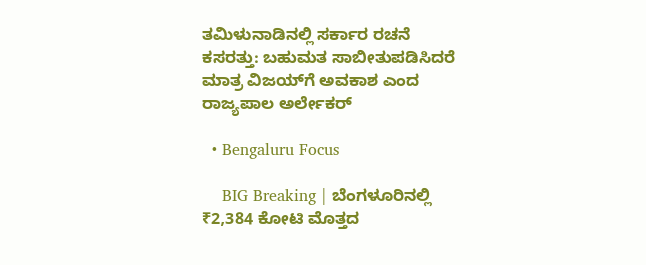ತಮಿಳುನಾಡಿನಲ್ಲಿ ಸರ್ಕಾರ ರಚನೆ ಕಸರತ್ತು: ಬಹುಮತ ಸಾಬೀತುಪಡಿಸಿದರೆ ಮಾತ್ರ ವಿಜಯ್‌ಗೆ ಅವಕಾಶ ಎಂದ ರಾಜ್ಯಪಾಲ ಅರ್ಲೇಕರ್

  • Bengaluru Focus

    BIG Breaking | ಬೆಂಗಳೂರಿನಲ್ಲಿ ₹2,384 ಕೋಟಿ ಮೊತ್ತದ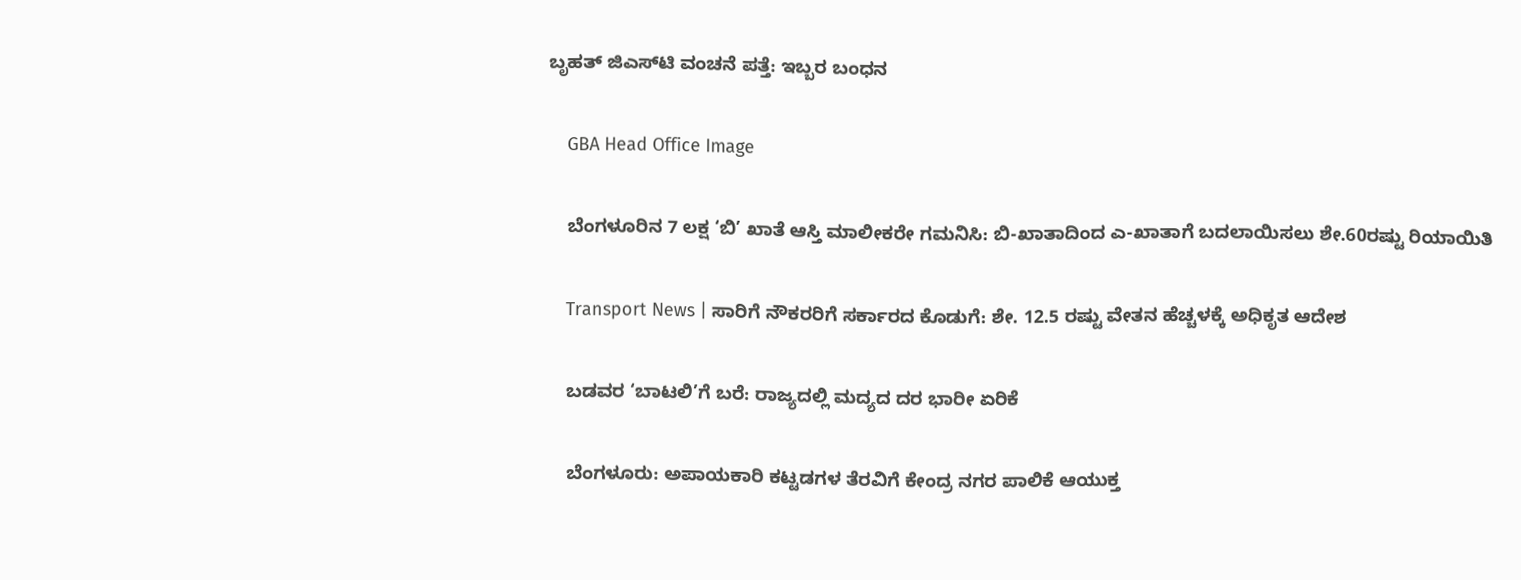ಬೃಹತ್ ಜಿಎಸ್‌ಟಿ ವಂಚನೆ ಪತ್ತೆ: ಇಬ್ಬರ ಬಂಧನ

    GBA Head Office Image

    ಬೆಂಗಳೂರಿನ 7 ಲಕ್ಷ ‘ಬಿ’ ಖಾತೆ ಆಸ್ತಿ ಮಾಲೀಕರೇ ಗಮನಿಸಿ: ಬಿ-ಖಾತಾದಿಂದ ಎ-ಖಾತಾಗೆ ಬದಲಾಯಿಸಲು ಶೇ.60ರಷ್ಟು ರಿಯಾಯಿತಿ

    Transport News | ಸಾರಿಗೆ ನೌಕರರಿಗೆ ಸರ್ಕಾರದ ಕೊಡುಗೆ: ಶೇ. 12.5 ರಷ್ಟು ವೇತನ ಹೆಚ್ಚಳಕ್ಕೆ ಅಧಿಕೃತ ಆದೇಶ

    ಬಡವರ ‘ಬಾಟಲಿ’ಗೆ ಬರೆ: ರಾಜ್ಯದಲ್ಲಿ ಮದ್ಯದ ದರ ಭಾರೀ ಏರಿಕೆ

    ಬೆಂಗಳೂರು: ಅಪಾಯಕಾರಿ ಕಟ್ಟಡಗಳ ತೆರವಿಗೆ ಕೇಂದ್ರ ನಗರ ಪಾಲಿಕೆ ಆಯುಕ್ತ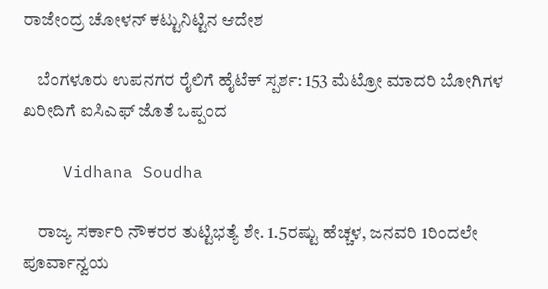ರಾಜೇಂದ್ರ ಚೋಳನ್ ಕಟ್ಟುನಿಟ್ಟಿನ ಆದೇಶ

    ಬೆಂಗಳೂರು ಉಪನಗರ ರೈಲಿಗೆ ಹೈಟೆಕ್ ಸ್ಪರ್ಶ: 153 ಮೆಟ್ರೋ ಮಾದರಿ ಬೋಗಿಗಳ ಖರೀದಿಗೆ ಐಸಿಎಫ್‌ ಜೊತೆ ಒಪ್ಪಂದ

    Vidhana Soudha

    ರಾಜ್ಯ ಸರ್ಕಾರಿ ನೌಕರರ ತುಟ್ಟಿಭತ್ಯೆ ಶೇ. 1.5ರಷ್ಟು ಹೆಚ್ಚಳ, ಜನವರಿ 1ರಿಂದಲೇ ಪೂರ್ವಾನ್ವಯ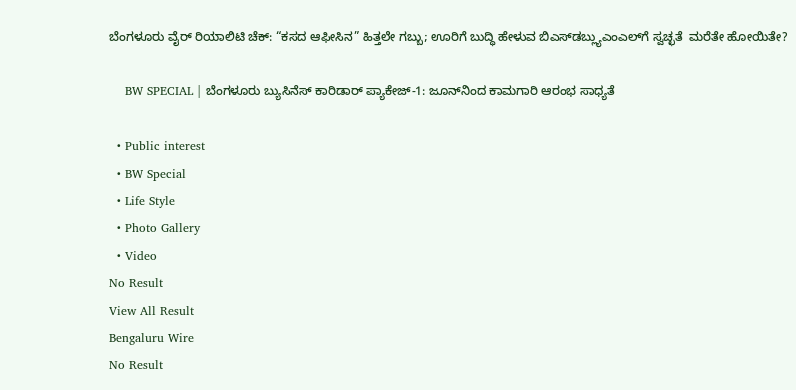ಬೆಂಗಳೂರು ವೈರ್ ರಿಯಾಲಿಟಿ ಚೆಕ್: “ಕಸದ ಆಫೀಸಿನ” ಹಿತ್ತಲೇ ಗಬ್ಬು; ಊರಿಗೆ ಬುದ್ಧಿ ಹೇಳುವ ಬಿಎಸ್‌ಡಬ್ಲ್ಯುಎಂಎಲ್‌ಗೆ ಸ್ವಚ್ಛತೆ  ಮರೆತೇ ಹೋಯಿತೇ?

    BW SPECIAL | ಬೆಂಗಳೂರು ಬ್ಯುಸಿನೆಸ್ ಕಾರಿಡಾರ್‌ ಪ್ಯಾಕೇಜ್-1: ಜೂನ್‌ನಿಂದ ಕಾಮಗಾರಿ ಆರಂಭ ಸಾಧ್ಯತೆ

  • Public interest
  • BW Special
  • Life Style
  • Photo Gallery
  • Video
No Result
View All Result
Bengaluru Wire
No Result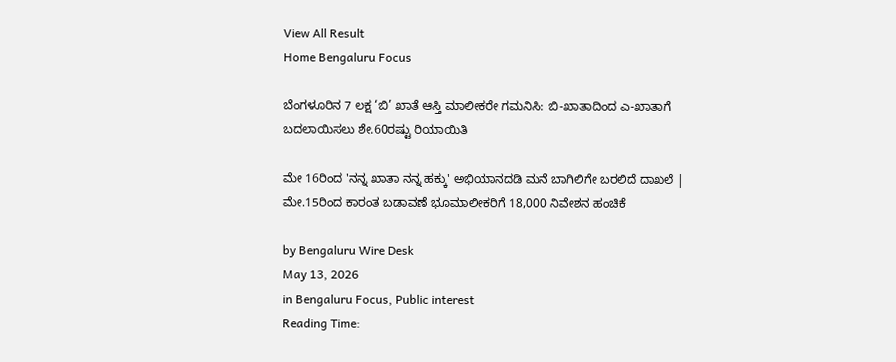View All Result
Home Bengaluru Focus

ಬೆಂಗಳೂರಿನ 7 ಲಕ್ಷ ‘ಬಿ’ ಖಾತೆ ಆಸ್ತಿ ಮಾಲೀಕರೇ ಗಮನಿಸಿ: ಬಿ-ಖಾತಾದಿಂದ ಎ-ಖಾತಾಗೆ ಬದಲಾಯಿಸಲು ಶೇ.60ರಷ್ಟು ರಿಯಾಯಿತಿ

ಮೇ 16ರಿಂದ 'ನನ್ನ ಖಾತಾ ನನ್ನ ಹಕ್ಕು' ಅಭಿಯಾನದಡಿ ಮನೆ ಬಾಗಿಲಿಗೇ ಬರಲಿದೆ ದಾಖಲೆ | ಮೇ.15ರಿಂದ ಕಾರಂತ ಬಡಾವಣೆ ಭೂಮಾಲೀಕರಿಗೆ 18,000 ನಿವೇಶನ ಹಂಚಿಕೆ

by Bengaluru Wire Desk
May 13, 2026
in Bengaluru Focus, Public interest
Reading Time: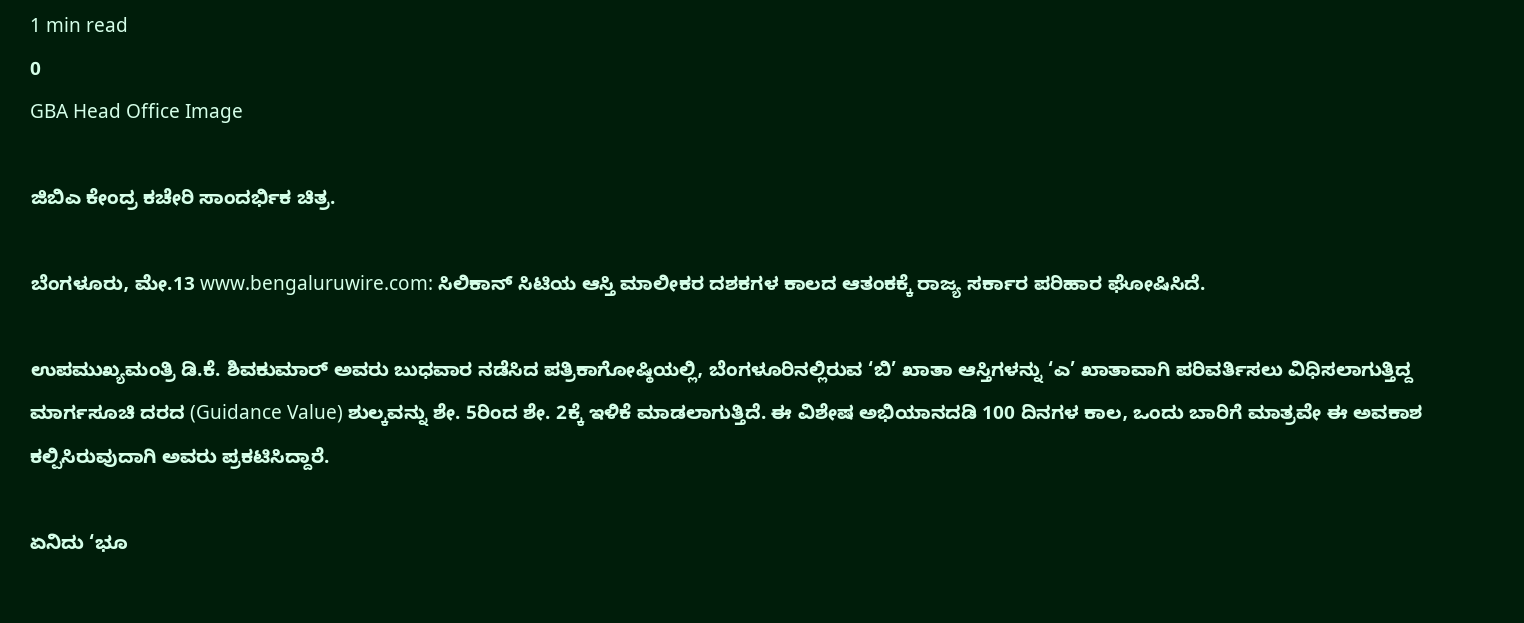1 min read
0
GBA Head Office Image

ಜಿಬಿಎ ಕೇಂದ್ರ ಕಚೇರಿ ಸಾಂದರ್ಭಿಕ ಚಿತ್ರ.

ಬೆಂಗಳೂರು, ಮೇ.13 www.bengaluruwire.com: ಸಿಲಿಕಾನ್ ಸಿಟಿಯ ಆಸ್ತಿ ಮಾಲೀಕರ ದಶಕಗಳ ಕಾಲದ ಆತಂಕಕ್ಕೆ ರಾಜ್ಯ ಸರ್ಕಾರ ಪರಿಹಾರ ಘೋಷಿಸಿದೆ.

ಉಪಮುಖ್ಯಮಂತ್ರಿ ಡಿ.ಕೆ. ಶಿವಕುಮಾರ್ ಅವರು ಬುಧವಾರ ನಡೆಸಿದ ಪತ್ರಿಕಾಗೋಷ್ಠಿಯಲ್ಲಿ, ಬೆಂಗಳೂರಿನಲ್ಲಿರುವ ‘ಬಿ’ ಖಾತಾ ಆಸ್ತಿಗಳನ್ನು ‘ಎ’ ಖಾತಾವಾಗಿ ಪರಿವರ್ತಿಸಲು ವಿಧಿಸಲಾಗುತ್ತಿದ್ದ ಮಾರ್ಗಸೂಚಿ ದರದ (Guidance Value) ಶುಲ್ಕವನ್ನು ಶೇ. 5ರಿಂದ ಶೇ. 2ಕ್ಕೆ ಇಳಿಕೆ ಮಾಡಲಾಗುತ್ತಿದೆ. ಈ ವಿಶೇಷ ಅಭಿಯಾನದಡಿ 100 ದಿನಗಳ ಕಾಲ, ಒಂದು ಬಾರಿಗೆ ಮಾತ್ರವೇ ಈ ಅವಕಾಶ ಕಲ್ಪಿಸಿರುವುದಾಗಿ ಅವರು ಪ್ರಕಟಿಸಿದ್ದಾರೆ.

ಏನಿದು ‘ಭೂ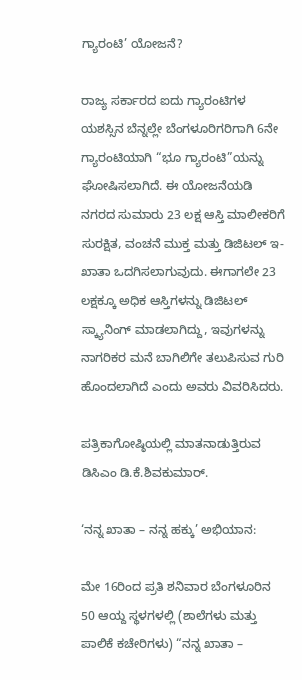ಗ್ಯಾರಂಟಿ’ ಯೋಜನೆ?

ರಾಜ್ಯ ಸರ್ಕಾರದ ಐದು ಗ್ಯಾರಂಟಿಗಳ ಯಶಸ್ಸಿನ ಬೆನ್ನಲ್ಲೇ ಬೆಂಗಳೂರಿಗರಿಗಾಗಿ 6ನೇ ಗ್ಯಾರಂಟಿಯಾಗಿ “ಭೂ ಗ್ಯಾರಂಟಿ”ಯನ್ನು ಘೋಷಿಸಲಾಗಿದೆ. ಈ ಯೋಜನೆಯಡಿ ನಗರದ ಸುಮಾರು 23 ಲಕ್ಷ ಆಸ್ತಿ ಮಾಲೀಕರಿಗೆ ಸುರಕ್ಷಿತ, ವಂಚನೆ ಮುಕ್ತ ಮತ್ತು ಡಿಜಿಟಲ್ ಇ-ಖಾತಾ ಒದಗಿಸಲಾಗುವುದು. ಈಗಾಗಲೇ 23 ಲಕ್ಷಕ್ಕೂ ಅಧಿಕ ಆಸ್ತಿಗಳನ್ನು ಡಿಜಿಟಲ್ ಸ್ಕ್ಯಾನಿಂಗ್ ಮಾಡಲಾಗಿದ್ದು, ಇವುಗಳನ್ನು ನಾಗರಿಕರ ಮನೆ ಬಾಗಿಲಿಗೇ ತಲುಪಿಸುವ ಗುರಿ ಹೊಂದಲಾಗಿದೆ ಎಂದು ಅವರು ವಿವರಿಸಿದರು.

ಪತ್ರಿಕಾಗೋಷ್ಠಿಯಲ್ಲಿ ಮಾತನಾಡುತ್ತಿರುವ ಡಿಸಿಎಂ ಡಿ.ಕೆ.ಶಿವಕುಮಾರ್.

‘ನನ್ನ ಖಾತಾ – ನನ್ನ ಹಕ್ಕು’ ಅಭಿಯಾನ:

ಮೇ 16ರಿಂದ ಪ್ರತಿ ಶನಿವಾರ ಬೆಂಗಳೂರಿನ 50 ಆಯ್ದ ಸ್ಥಳಗಳಲ್ಲಿ (ಶಾಲೆಗಳು ಮತ್ತು ಪಾಲಿಕೆ ಕಚೇರಿಗಳು) “ನನ್ನ ಖಾತಾ –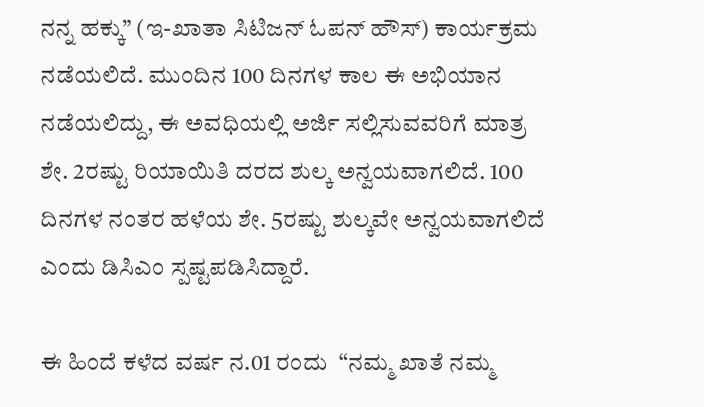ನನ್ನ ಹಕ್ಕು” (ಇ-ಖಾತಾ ಸಿಟಿಜನ್ ಓಪನ್ ಹೌಸ್) ಕಾರ್ಯಕ್ರಮ ನಡೆಯಲಿದೆ. ಮುಂದಿನ 100 ದಿನಗಳ ಕಾಲ ಈ ಅಭಿಯಾನ ನಡೆಯಲಿದ್ದು, ಈ ಅವಧಿಯಲ್ಲಿ ಅರ್ಜಿ ಸಲ್ಲಿಸುವವರಿಗೆ ಮಾತ್ರ ಶೇ. 2ರಷ್ಟು ರಿಯಾಯಿತಿ ದರದ ಶುಲ್ಕ ಅನ್ವಯವಾಗಲಿದೆ. 100 ದಿನಗಳ ನಂತರ ಹಳೆಯ ಶೇ. 5ರಷ್ಟು ಶುಲ್ಕವೇ ಅನ್ವಯವಾಗಲಿದೆ ಎಂದು ಡಿಸಿಎಂ ಸ್ಪಷ್ಟಪಡಿಸಿದ್ದಾರೆ.

ಈ ಹಿಂದೆ ಕಳೆದ ವರ್ಷ ನ.01 ರಂದು  “ನಮ್ಮ ಖಾತೆ ನಮ್ಮ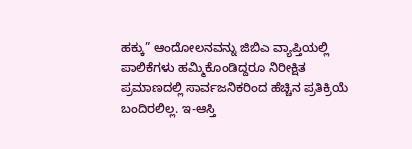ಹಕ್ಕು” ಆಂದೋಲನವನ್ನು ಜಿಬಿಎ ವ್ಯಾಪ್ತಿಯಲ್ಲಿ ಪಾಲಿಕೆಗಳು ಹಮ್ಮಿಕೊಂಡಿದ್ದರೂ ನಿರೀಕ್ಷಿತ ಪ್ರಮಾಣದಲ್ಲಿ ಸಾರ್ವಜನಿಕರಿಂದ ಹೆಚ್ಚಿನ ಪ್ರತಿಕ್ರಿಯೆ ಬಂದಿರಲಿಲ್ಲ. ಇ-ಆಸ್ತಿ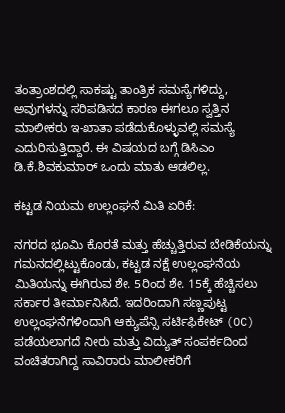ತಂತ್ರಾಂಶದಲ್ಲಿ ಸಾಕಷ್ಟು ತಾಂತ್ರಿಕ ಸಮಸ್ಯೆಗಳಿದ್ದು, ಅವುಗಳನ್ನು ಸರಿಪಡಿಸದ ಕಾರಣ ಈಗಲೂ ಸ್ವತ್ತಿನ ಮಾಲೀಕರು ಇ-ಖಾತಾ ಪಡೆದುಕೊಳ್ಳುವಲ್ಲಿ ಸಮಸ್ಯೆ ಎದುರಿಸುತ್ತಿದ್ದಾರೆ. ಈ ವಿಷಯದ ಬಗ್ಗೆ ಡಿಸಿಎಂ ಡಿ.ಕೆ.ಶಿವಕುಮಾರ್ ಒಂದು ಮಾತು ಆಡಲಿಲ್ಲ.

ಕಟ್ಟಡ ನಿಯಮ ಉಲ್ಲಂಘನೆ ಮಿತಿ ಏರಿಕೆ:

ನಗರದ ಭೂಮಿ ಕೊರತೆ ಮತ್ತು ಹೆಚ್ಚುತ್ತಿರುವ ಬೇಡಿಕೆಯನ್ನು ಗಮನದಲ್ಲಿಟ್ಟುಕೊಂಡು, ಕಟ್ಟಡ ನಕ್ಷೆ ಉಲ್ಲಂಘನೆಯ ಮಿತಿಯನ್ನು ಈಗಿರುವ ಶೇ. 5ರಿಂದ ಶೇ. 15ಕ್ಕೆ ಹೆಚ್ಚಿಸಲು ಸರ್ಕಾರ ತೀರ್ಮಾನಿಸಿದೆ. ಇದರಿಂದಾಗಿ ಸಣ್ಣಪುಟ್ಟ ಉಲ್ಲಂಘನೆಗಳಿಂದಾಗಿ ಆಕ್ಯುಪೆನ್ಸಿ ಸರ್ಟಿಫಿಕೇಟ್ (OC) ಪಡೆಯಲಾಗದೆ ನೀರು ಮತ್ತು ವಿದ್ಯುತ್ ಸಂಪರ್ಕದಿಂದ ವಂಚಿತರಾಗಿದ್ದ ಸಾವಿರಾರು ಮಾಲೀಕರಿಗೆ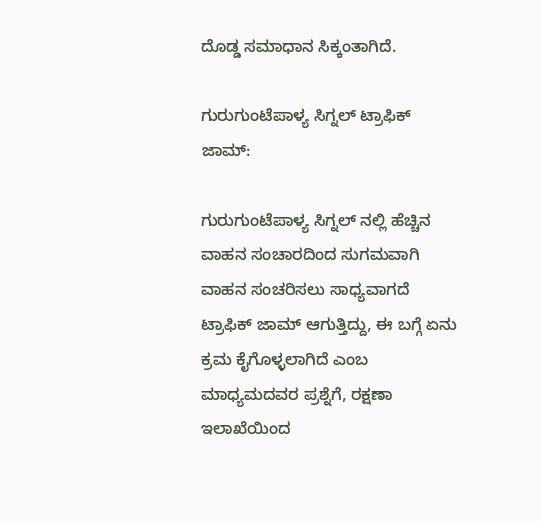ದೊಡ್ಡ ಸಮಾಧಾನ ಸಿಕ್ಕಂತಾಗಿದೆ.

ಗುರುಗುಂಟೆಪಾಳ್ಯ ಸಿಗ್ನಲ್ ಟ್ರಾಫಿಕ್ ಜಾಮ್:

ಗುರುಗುಂಟೆಪಾಳ್ಯ‌ ಸಿಗ್ನಲ್ ನಲ್ಲಿ ಹೆಚ್ಚಿನ ವಾಹನ‌‌‌‌ ಸಂಚಾರದಿಂದ ಸುಗಮವಾಗಿ ವಾಹನ ಸಂಚರಿಸಲು ಸಾಧ್ಯವಾಗದೆ ಟ್ರಾಫಿಕ್ ಜಾಮ್ ಆಗುತ್ತಿದ್ದು, ಈ ಬಗ್ಗೆ ಏನು ಕ್ರಮ ಕೈಗೊಳ್ಳಲಾಗಿದೆ ಎಂಬ ಮಾಧ್ಯಮದವರ ಪ್ರಶ್ನೆಗೆ, ರಕ್ಷಣಾ ಇಲಾಖೆಯಿಂದ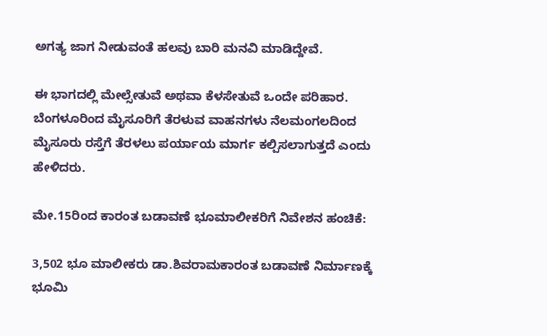ಅಗತ್ಯ ಜಾಗ ನೀಡುವಂತೆ ಹಲವು‌ ಬಾರಿ ಮನವಿ ಮಾಡಿದ್ದೇವೆ.

ಈ ಭಾಗದಲ್ಲಿ ಮೇಲ್ಸೇತುವೆ ಅಥವಾ ಕೆಳ‌ಸೇತುವೆ ಒಂದೇ ಪರಿಹಾರ. ಬೆಂಗಳೂರಿಂದ ಮೈಸೂರಿಗೆ ತೆರಳುವ ವಾಹನಗಳು ನೆಲಮಂಗಲದಿಂದ ಮೈಸೂರು ರಸ್ತೆಗೆ ತೆರಳಲು ಪರ್ಯಾಯ ಮಾರ್ಗ ಕಲ್ಪಿಸಲಾಗುತ್ತದೆ ಎಂದು ಹೇಳಿದರು.

ಮೇ.15ರಿಂದ ಕಾರಂತ ಬಡಾವಣೆ ಭೂಮಾಲೀಕರಿಗೆ ನಿವೇಶನ ಹಂಚಿಕೆ:

3,502 ಭೂ ಮಾಲೀಕರು ಡಾ.ಶಿವರಾಮಕಾರಂತ ಬಡಾವಣೆ ನಿರ್ಮಾಣಕ್ಕೆ ಭೂಮಿ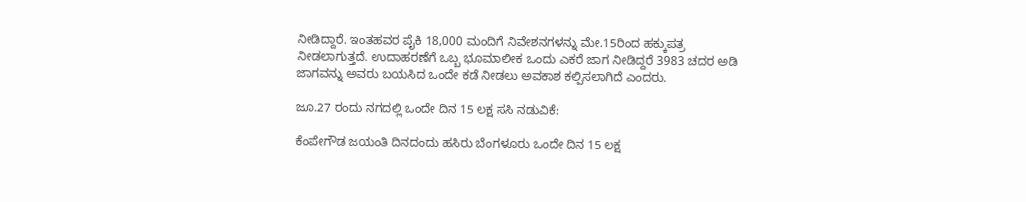ನೀಡಿದ್ದಾರೆ. ಇಂತಹವರ ಪೈಕಿ 18,000 ಮಂದಿಗೆ ನಿವೇಶನಗಳನ್ನು ಮೇ.15ರಿಂದ ಹಕ್ಕುಪತ್ರ ನೀಡಲಾಗುತ್ತದೆ. ಉದಾಹರಣೆಗೆ ಒಬ್ಬ ಭೂಮಾಲೀಕ ಒಂದು ಎಕರೆ ಜಾಗ ನೀಡಿದ್ದರೆ 3983 ಚದರ ಅಡಿ ಜಾಗವನ್ನು ಅವರು ಬಯಸಿದ ಒಂದೇ ಕಡೆ ನೀಡಲು ಅವಕಾಶ ಕಲ್ಪಿಸಲಾಗಿದೆ ಎಂದರು.

ಜೂ.27 ರಂದು ನಗದಲ್ಲಿ ಒಂದೇ ದಿನ 15 ಲಕ್ಷ ಸಸಿ ನಡುವಿಕೆ:

ಕೆಂಪೇಗೌಡ ಜಯಂತಿ ದಿನದಂದು‌ ಹಸಿರು ಬೆಂಗಳೂರು ಒಂದೇ ದಿನ 15 ಲಕ್ಷ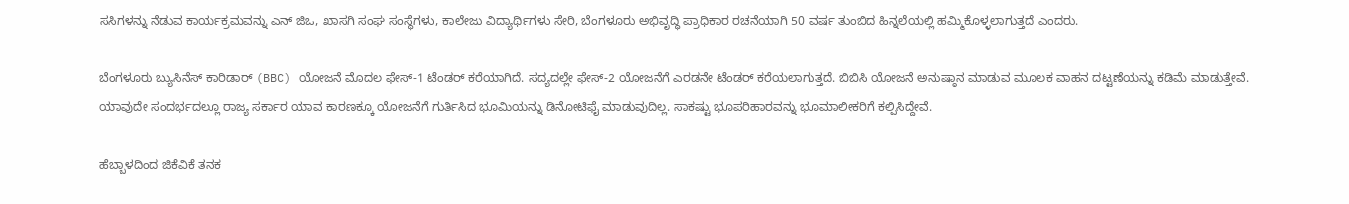ಸಸಿಗಳನ್ನು ನೆಡುವ ಕಾರ್ಯಕ್ರಮವನ್ನು ಎನ್ ಜಿಒ, ಖಾಸಗಿ ಸಂಘ ಸಂಸ್ಥೆಗಳು, ಕಾಲೇಜು ವಿದ್ಯಾರ್ಥಿಗಳು ಸೇರಿ, ಬೆಂಗಳೂರು ಅಭಿವೃದ್ಧಿ ಪ್ರಾಧಿಕಾರ ರಚನೆಯಾಗಿ 50 ವರ್ಷ ತುಂಬಿದ ಹಿನ್ನಲೆಯಲ್ಲಿ ಹಮ್ಮಿಕೊಳ್ಳಲಾಗುತ್ತದೆ‌‌ ಎಂದರು.

ಬೆಂಗಳೂರು ಬ್ಯುಸಿನೆಸ್ ಕಾರಿಡಾರ್ (BBC) ಯೋಜನೆ ಮೊದಲ ಫೇಸ್-1 ಟೆಂಡರ್ ಕರೆಯಾಗಿದೆ. ಸದ್ಯದಲ್ಲೇ ಫೇಸ್-2 ಯೋಜನೆಗೆ ಎರಡನೇ ಟೆಂಡರ್ ಕರೆಯಲಾಗುತ್ತದೆ. ಬಿಬಿಸಿ ಯೋಜನೆ ಅನುಷ್ಠಾನ ಮಾಡುವ ಮೂಲಕ ವಾಹನ ದಟ್ಟಣೆಯನ್ನು ಕಡಿಮೆ ಮಾಡುತ್ತೇವೆ. ಯಾವುದೇ ಸಂದರ್ಭದಲ್ಲೂ ರಾಜ್ಯ ಸರ್ಕಾರ ಯಾವ ಕಾರಣಕ್ಕೂ ಯೋಜನೆಗೆ ಗುರ್ತಿಸಿದ ಭೂಮಿಯನ್ನು ಡಿನೋಟಿಫೈ ಮಾಡುವುದಿಲ್ಲ. ಸಾಕಷ್ಟು ಭೂಪರಿಹಾರವನ್ನು ಭೂಮಾಲೀಕರಿಗೆ ಕಲ್ಪಿಸಿದ್ದೇವೆ.

ಹೆಬ್ಬಾಳದಿಂದ ಜಿಕೆವಿಕೆ ತನಕ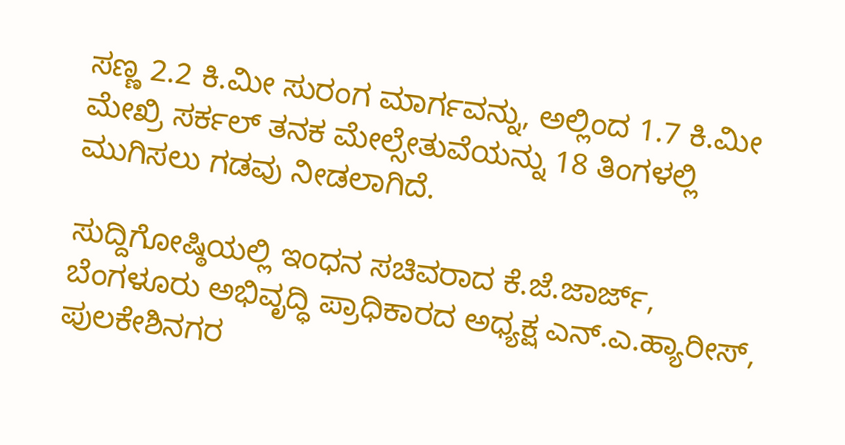ಸಣ್ಣ 2.2 ಕಿ.ಮೀ ಸುರಂಗ ಮಾರ್ಗವನ್ನು, ಅಲ್ಲಿಂದ 1.7 ಕಿ.ಮೀ ಮೇಖ್ರಿ ಸರ್ಕಲ್ ತನಕ ಮೇಲ್ಸೇತುವೆಯನ್ನು 18 ತಿಂಗಳಲ್ಲಿ ಮುಗಿಸಲು ಗಡವು ನೀಡಲಾಗಿದೆ.

ಸುದ್ದಿಗೋಷ್ಠಿಯಲ್ಲಿ ಇಂಧನ ಸಚಿವರಾದ ಕೆ.ಜೆ.ಜಾರ್ಜ್, ಬೆಂಗಳೂರು ಅಭಿವೃದ್ಧಿ ಪ್ರಾಧಿಕಾರದ ಅಧ್ಯಕ್ಷ ಎನ್.ಎ.ಹ್ಯಾರೀಸ್, ಪುಲಕೇಶಿನಗರ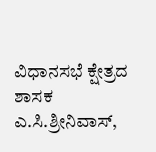ವಿಧಾನಸಭೆ ಕ್ಷೇತ್ರದ ಶಾಸಕ ಎ.ಸಿ.ಶ್ರೀನಿವಾಸ್,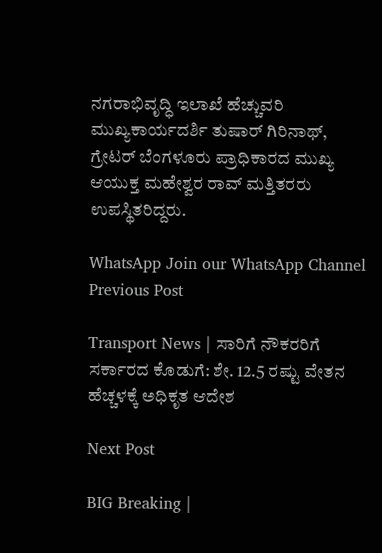ನಗರಾಭಿವೃದ್ಧಿ ಇಲಾಖೆ ಹೆಚ್ಚುವರಿ ಮುಖ್ಯಕಾರ್ಯದರ್ಶಿ ತುಷಾರ್ ಗಿರಿನಾಥ್, ಗ್ರೇಟರ್ ಬೆಂಗಳೂರು ಪ್ರಾಧಿಕಾರದ ಮುಖ್ಯ ಆಯುಕ್ತ ಮಹೇಶ್ವರ ರಾವ್ ಮತ್ತಿತರರು ಉಪಸ್ಥಿತರಿದ್ದರು.

WhatsApp Join our WhatsApp Channel
Previous Post

Transport News | ಸಾರಿಗೆ ನೌಕರರಿಗೆ ಸರ್ಕಾರದ ಕೊಡುಗೆ: ಶೇ. 12.5 ರಷ್ಟು ವೇತನ ಹೆಚ್ಚಳಕ್ಕೆ ಅಧಿಕೃತ ಆದೇಶ

Next Post

BIG Breaking |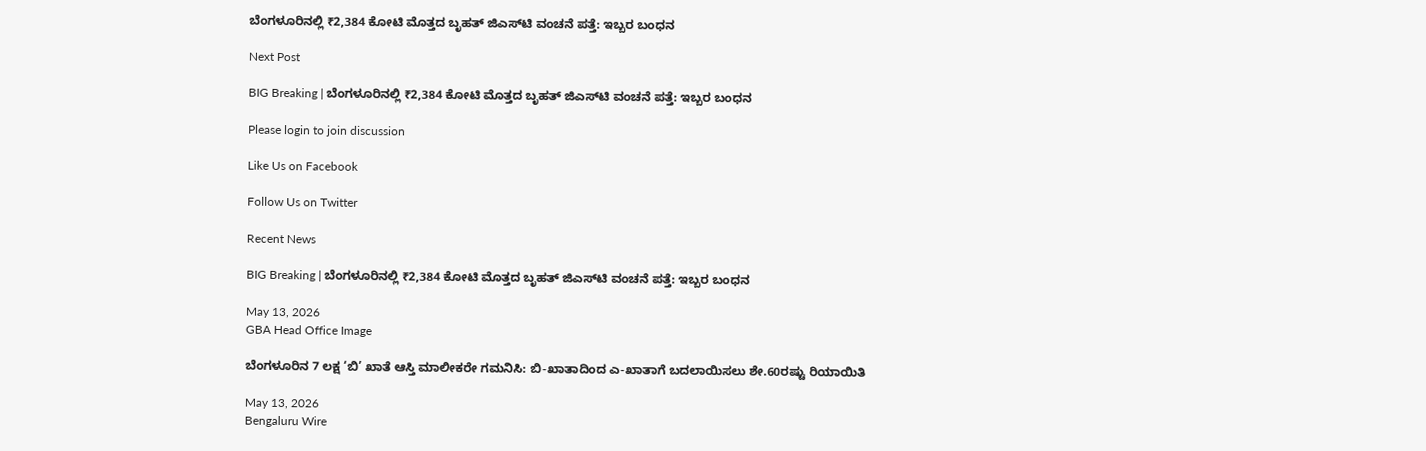ಬೆಂಗಳೂರಿನಲ್ಲಿ ₹2,384 ಕೋಟಿ ಮೊತ್ತದ ಬೃಹತ್ ಜಿಎಸ್‌ಟಿ ವಂಚನೆ ಪತ್ತೆ: ಇಬ್ಬರ ಬಂಧನ

Next Post

BIG Breaking | ಬೆಂಗಳೂರಿನಲ್ಲಿ ₹2,384 ಕೋಟಿ ಮೊತ್ತದ ಬೃಹತ್ ಜಿಎಸ್‌ಟಿ ವಂಚನೆ ಪತ್ತೆ: ಇಬ್ಬರ ಬಂಧನ

Please login to join discussion

Like Us on Facebook

Follow Us on Twitter

Recent News

BIG Breaking | ಬೆಂಗಳೂರಿನಲ್ಲಿ ₹2,384 ಕೋಟಿ ಮೊತ್ತದ ಬೃಹತ್ ಜಿಎಸ್‌ಟಿ ವಂಚನೆ ಪತ್ತೆ: ಇಬ್ಬರ ಬಂಧನ

May 13, 2026
GBA Head Office Image

ಬೆಂಗಳೂರಿನ 7 ಲಕ್ಷ ‘ಬಿ’ ಖಾತೆ ಆಸ್ತಿ ಮಾಲೀಕರೇ ಗಮನಿಸಿ: ಬಿ-ಖಾತಾದಿಂದ ಎ-ಖಾತಾಗೆ ಬದಲಾಯಿಸಲು ಶೇ.60ರಷ್ಟು ರಿಯಾಯಿತಿ

May 13, 2026
Bengaluru Wire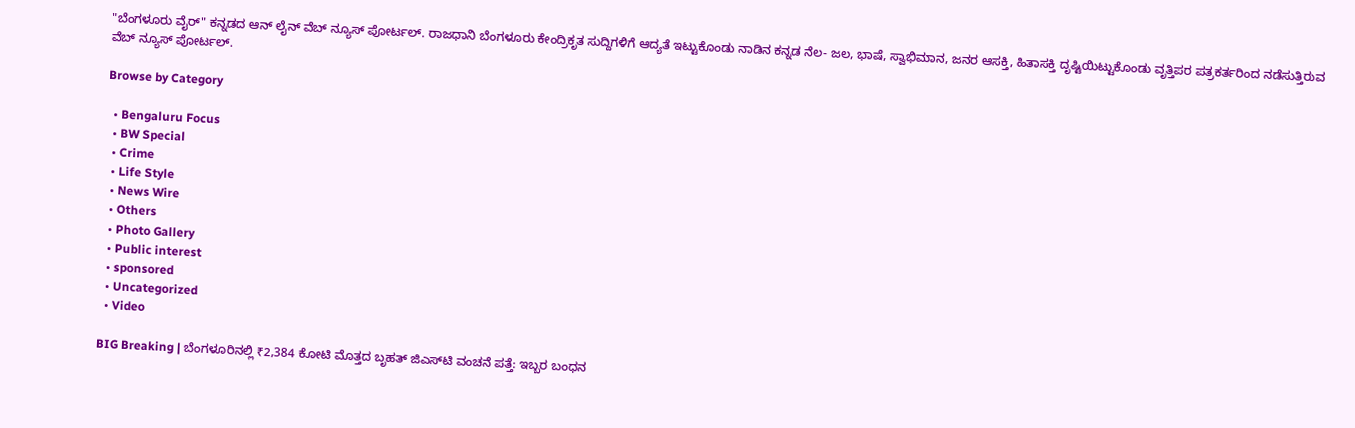"ಬೆಂಗಳೂರು ವೈರ್" ಕನ್ನಡದ ಆನ್ ಲೈನ್ ವೆಬ್ ನ್ಯೂಸ್ ಪೋರ್ಟಲ್. ರಾಜಧಾನಿ ಬೆಂಗಳೂರು ಕೇಂದ್ರಿಕೃತ ಸುದ್ದಿಗಳಿಗೆ ಆದ್ಯತೆ ಇಟ್ಟುಕೊಂಡು ನಾಡಿನ ಕನ್ನಡ ನೆಲ- ಜಲ, ಭಾಷೆ, ಸ್ವಾಭಿಮಾನ, ಜನರ ಆಸಕ್ತಿ, ಹಿತಾಸಕ್ತಿ ದೃಷ್ಟಿಯಿಟ್ಟುಕೊಂಡು ವೃತ್ತಿಪರ ಪತ್ರಕರ್ತರಿಂದ ನಡೆಸುತ್ತಿರುವ ವೆಬ್ ನ್ಯೂಸ್ ಪೋರ್ಟಲ್.

Browse by Category

  • Bengaluru Focus
  • BW Special
  • Crime
  • Life Style
  • News Wire
  • Others
  • Photo Gallery
  • Public interest
  • sponsored
  • Uncategorized
  • Video

BIG Breaking | ಬೆಂಗಳೂರಿನಲ್ಲಿ ₹2,384 ಕೋಟಿ ಮೊತ್ತದ ಬೃಹತ್ ಜಿಎಸ್‌ಟಿ ವಂಚನೆ ಪತ್ತೆ: ಇಬ್ಬರ ಬಂಧನ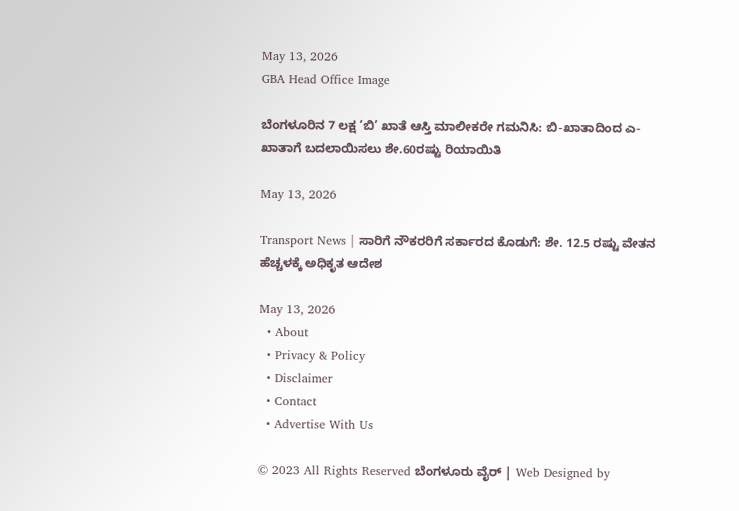May 13, 2026
GBA Head Office Image

ಬೆಂಗಳೂರಿನ 7 ಲಕ್ಷ ‘ಬಿ’ ಖಾತೆ ಆಸ್ತಿ ಮಾಲೀಕರೇ ಗಮನಿಸಿ: ಬಿ-ಖಾತಾದಿಂದ ಎ-ಖಾತಾಗೆ ಬದಲಾಯಿಸಲು ಶೇ.60ರಷ್ಟು ರಿಯಾಯಿತಿ

May 13, 2026

Transport News | ಸಾರಿಗೆ ನೌಕರರಿಗೆ ಸರ್ಕಾರದ ಕೊಡುಗೆ: ಶೇ. 12.5 ರಷ್ಟು ವೇತನ ಹೆಚ್ಚಳಕ್ಕೆ ಅಧಿಕೃತ ಆದೇಶ

May 13, 2026
  • About
  • Privacy & Policy
  • Disclaimer
  • Contact
  • Advertise With Us

© 2023 All Rights Reserved ಬೆಂಗಳೂರು ವೈರ್‌ | Web Designed by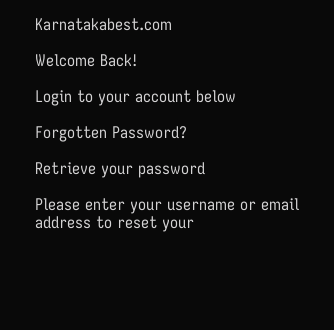Karnatakabest.com

Welcome Back!

Login to your account below

Forgotten Password?

Retrieve your password

Please enter your username or email address to reset your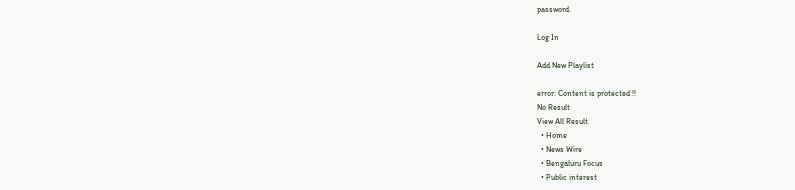password.

Log In

Add New Playlist

error: Content is protected !!
No Result
View All Result
  • Home
  • News Wire
  • Bengaluru Focus
  • Public interest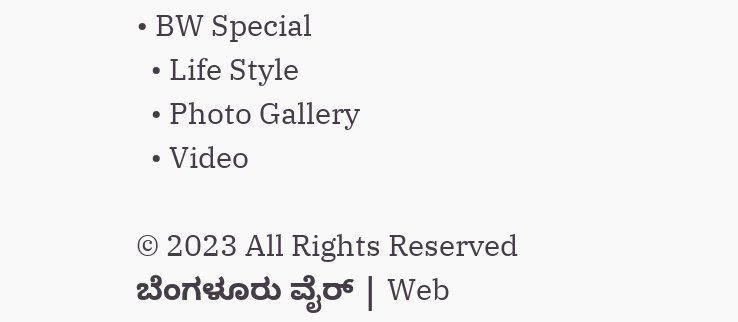• BW Special
  • Life Style
  • Photo Gallery
  • Video

© 2023 All Rights Reserved ಬೆಂಗಳೂರು ವೈರ್‌ | Web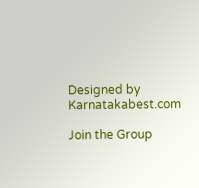Designed by Karnatakabest.com

Join the Group